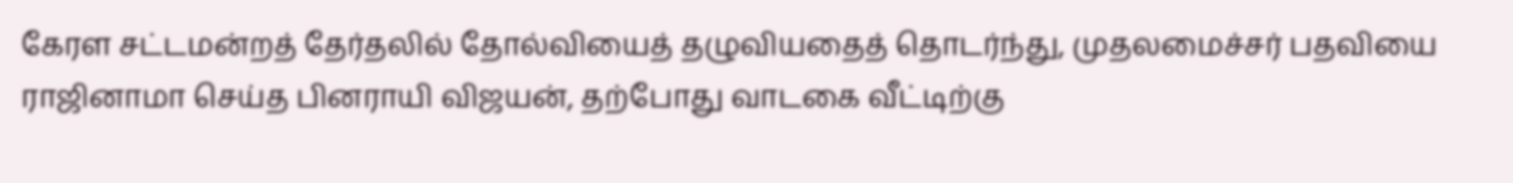கேரள சட்டமன்றத் தேர்தலில் தோல்வியைத் தழுவியதைத் தொடர்ந்து, முதலமைச்சர் பதவியை ராஜினாமா செய்த பினராயி விஜயன், தற்போது வாடகை வீட்டிற்கு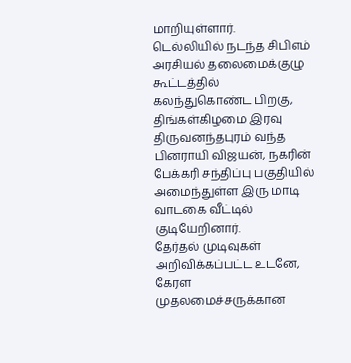மாறியுள்ளார்.
டெல்லியில் நடந்த சிபிஎம் அரசியல் தலைமைக்குழு கூட்டத்தில் கலந்துகொண்ட பிறகு, திங்கள்கிழமை இரவு திருவனந்தபுரம் வந்த பினராயி விஜயன், நகரின் பேக்கரி சந்திப்பு பகுதியில் அமைந்துள்ள இரு மாடி வாடகை வீட்டில் குடியேறினார்.
தேர்தல் முடிவுகள் அறிவிக்கப்பட்ட உடனே, கேரள முதலமைச்சருக்கான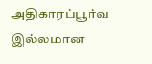அதிகாரப்பூர்வ இல்லமான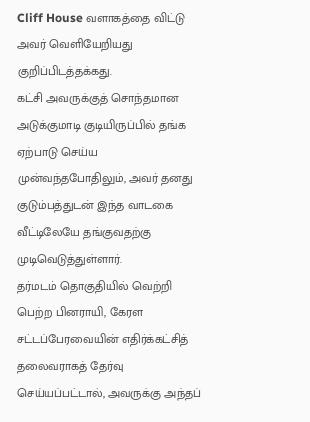Cliff House வளாகத்தை விட்டு அவர் வெளியேறியது குறிப்பிடத்தக்கது.
கட்சி அவருக்குத் சொந்தமான அடுக்குமாடி குடியிருப்பில் தங்க ஏற்பாடு செய்ய முன்வந்தபோதிலும், அவர் தனது குடும்பத்துடன் இந்த வாடகை வீட்டிலேயே தங்குவதற்கு முடிவெடுத்துள்ளார்.
தர்மடம் தொகுதியில் வெற்றி பெற்ற பினராயி, கேரள சட்டப்பேரவையின் எதிர்க்கட்சித் தலைவராகத் தேர்வு செய்யப்பட்டால், அவருக்கு அந்தப்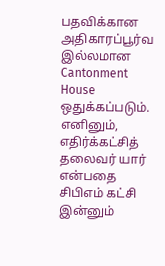பதவிக்கான அதிகாரப்பூர்வ இல்லமான Cantonment House ஒதுக்கப்படும்.
எனினும், எதிர்க்கட்சித் தலைவர் யார் என்பதை சிபிஎம் கட்சி இன்னும்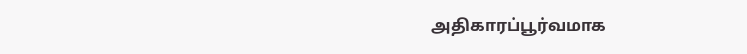அதிகாரப்பூர்வமாக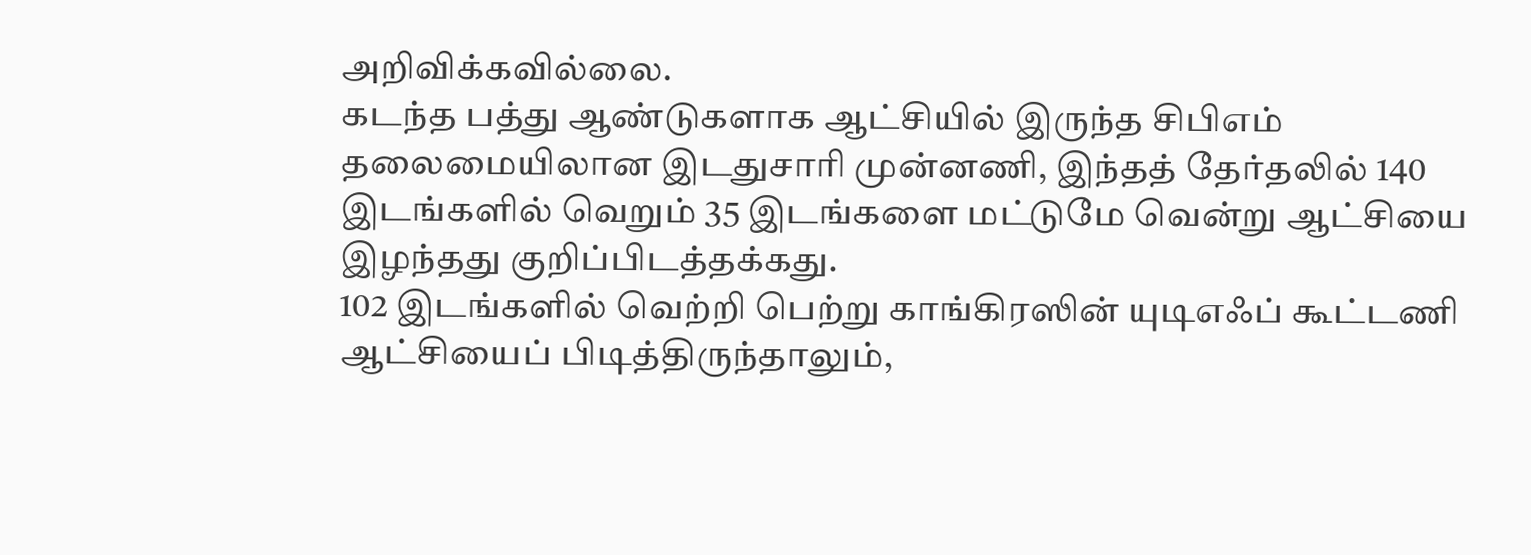அறிவிக்கவில்லை.
கடந்த பத்து ஆண்டுகளாக ஆட்சியில் இருந்த சிபிஎம் தலைமையிலான இடதுசாரி முன்னணி, இந்தத் தேர்தலில் 140 இடங்களில் வெறும் 35 இடங்களை மட்டுமே வென்று ஆட்சியை இழந்தது குறிப்பிடத்தக்கது.
102 இடங்களில் வெற்றி பெற்று காங்கிரஸின் யுடிஎஃப் கூட்டணி ஆட்சியைப் பிடித்திருந்தாலும்,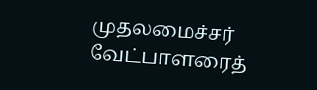முதலமைச்சர் வேட்பாளரைத்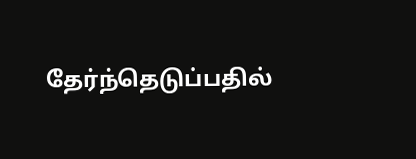தேர்ந்தெடுப்பதில்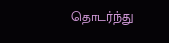தொடர்ந்து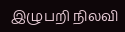இழுபறி நிலவி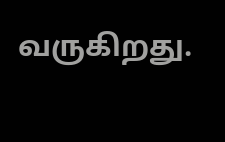வருகிறது.